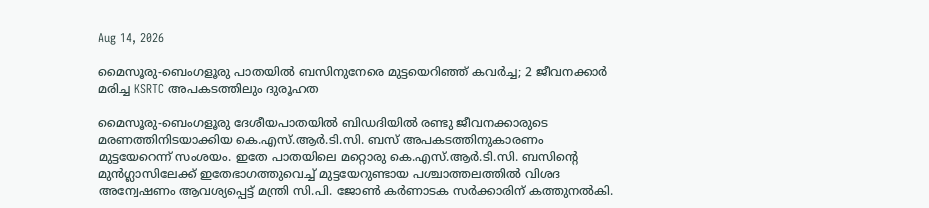Aug 14, 2026

മൈസൂരു-ബെംഗളൂരു പാതയിൽ ബസിനുനേരെ മുട്ടയെറിഞ്ഞ് കവർച്ച; 2 ജീവനക്കാർ മരിച്ച KSRTC അപകടത്തിലും ദുരൂഹത

മൈസൂരു-ബെംഗളൂരു ദേശീയപാതയിൽ ബിഡദിയിൽ രണ്ടു ജീവനക്കാരുടെ മരണത്തിനിടയാക്കിയ കെ.എസ്.ആർ.ടി.സി. ബസ് അപകടത്തിനുകാരണം മുട്ടയേറെന്ന് സംശയം. ഇതേ പാതയിലെ മറ്റൊരു കെ.എസ്.ആർ.ടി.സി. ബസിന്റെ മുൻഗ്ലാസിലേക്ക് ഇതേഭാഗത്തുവെച്ച് മുട്ടയേറുണ്ടായ പശ്ചാത്തലത്തിൽ വിശദ അന്വേഷണം ആവശ്യപ്പെട്ട് മന്ത്രി സി.പി. ജോൺ കർണാടക സർക്കാരിന് കത്തുനൽകി.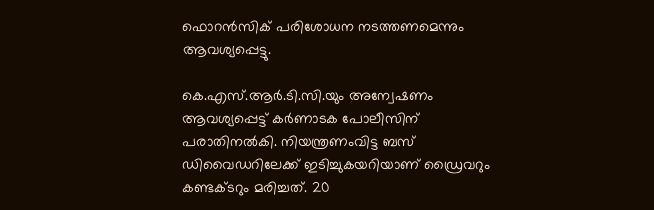ഫൊറൻസിക് പരിശോധന നടത്തണമെന്നും ആവശ്യപ്പെട്ടു.

കെ.എസ്.ആർ.ടി.സി.യും അന്വേഷണം ആവശ്യപ്പെട്ട് കർണാടക പോലീസിന് പരാതിനൽകി. നിയന്ത്രണംവിട്ട ബസ് ഡിവൈഡറിലേക്ക് ഇടിച്ചുകയറിയാണ് ഡ്രൈവറും കണ്ടക്ടറും മരിച്ചത്. 20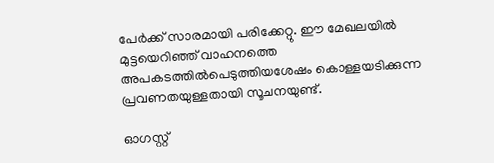പേർക്ക് സാരമായി പരിക്കേറ്റു. ഈ മേഖലയിൽ മുട്ടയെറിഞ്ഞ് വാഹനത്തെ അപകടത്തിൽപെടുത്തിയശേഷം കൊള്ളയടിക്കുന്ന പ്രവണതയുള്ളതായി സൂചനയുണ്ട്.

ഓഗസ്റ്റ്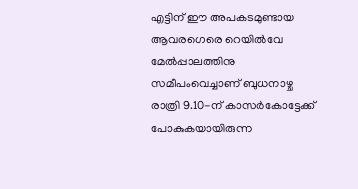എട്ടിന് ഈ അപകടമുണ്ടായ ആവരഗെരെ റെയിൽവേ മേൽപ്പാലത്തിനു സമീപംവെച്ചാണ് ബുധനാഴ്ച രാത്രി 9.10-ന് കാസർകോട്ടേക്ക് പോകുകയായിരുന്ന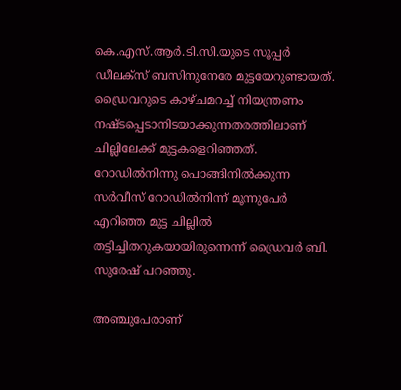കെ.എസ്.ആർ.ടി.സി.യുടെ സൂപ്പർ ഡീലക്‌സ് ബസിനുനേരേ മുട്ടയേറുണ്ടായത്. ഡ്രൈവറുടെ കാഴ്ചമറച്ച് നിയന്ത്രണം നഷ്ടപ്പെടാനിടയാക്കുന്നതരത്തിലാണ് ചില്ലിലേക്ക് മുട്ടകളെറിഞ്ഞത്. റോഡിൽനിന്നു പൊങ്ങിനിൽക്കുന്ന സർവീസ് റോഡിൽനിന്ന് മൂന്നുപേർ എറിഞ്ഞ മുട്ട ചില്ലിൽ തട്ടിച്ചിതറുകയായിരുന്നെന്ന് ഡ്രൈവർ ‌ബി. സുരേഷ് പറഞ്ഞു.

അഞ്ചുപേരാണ്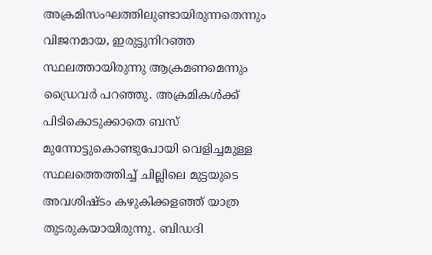അക്രമിസംഘത്തിലുണ്ടായിരുന്നതെന്നും വിജനമായ, ഇരുട്ടുനിറഞ്ഞ സ്ഥലത്തായിരുന്നു ആക്രമണമെന്നും ഡ്രൈവർ പറഞ്ഞു. അക്രമികൾക്ക് പിടികൊടുക്കാതെ ബസ് മുന്നോട്ടുകൊണ്ടുപോയി വെളിച്ചമുള്ള സ്ഥലത്തെത്തിച്ച് ചില്ലിലെ മുട്ടയുടെ അവശിഷ്ടം കഴുകിക്കളഞ്ഞ് യാത്ര തുടരുകയായിരുന്നു. ബിഡദി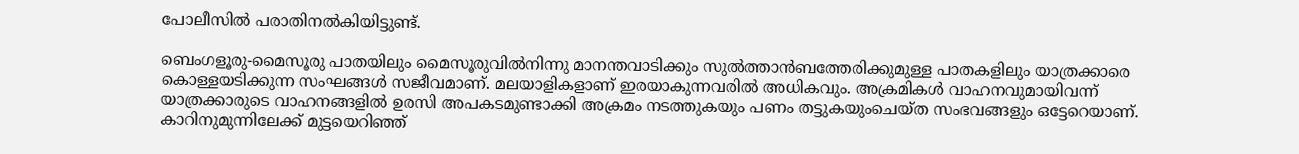പോലീസിൽ പരാതിനൽകിയിട്ടുണ്ട്.

ബെംഗളൂരു-മൈസൂരു പാതയിലും മൈസൂരുവിൽനിന്നു മാനന്തവാടിക്കും സുൽത്താൻബത്തേരിക്കുമുള്ള പാതകളിലും യാത്രക്കാരെ കൊള്ളയടിക്കുന്ന സംഘങ്ങൾ സജീവമാണ്. മലയാളികളാണ് ഇരയാകുന്നവരിൽ അധികവും. അക്രമികൾ വാഹനവുമായിവന്ന് യാത്രക്കാരുടെ വാഹനങ്ങളിൽ ഉരസി അപകടമുണ്ടാക്കി അക്രമം നടത്തുകയും പണം തട്ടുകയുംചെയ്ത സംഭവങ്ങളും ഒട്ടേറെയാണ്. കാറിനുമുന്നിലേക്ക് മുട്ടയെറിഞ്ഞ്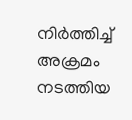നിർത്തിച്ച് അക്രമം നടത്തിയ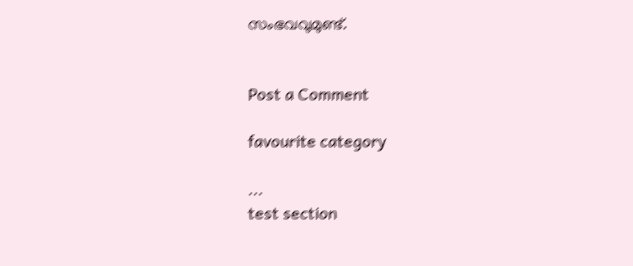സംഭവവുമുണ്ട്.


Post a Comment

favourite category

...
test section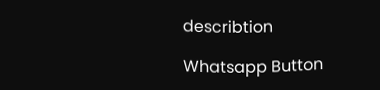describtion

Whatsapp Button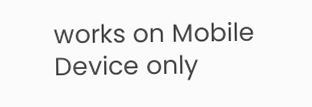works on Mobile Device only